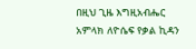በዚህ ጊዜ እግዚአብሔር አምላክ ለዮሴፍ የቃል ኪዳን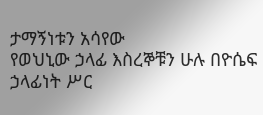ታማኝነቱን አሳየው
የወህኒው ኃላፊ እስረኞቹን ሁሉ በዮሴፍ ኃላፊነት ሥር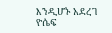እንዲሆኑ አደረገ
ዮሴፍ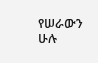የሠራውን ሁሉ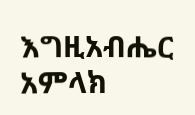እግዚአብሔር አምላክ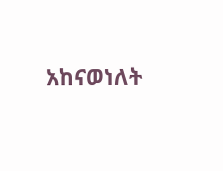አከናወነለት